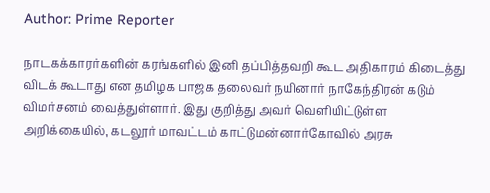Author: Prime Reporter

நாடகக்காரர்களின் கரங்களில் இனி தப்பித்தவறி கூட அதிகாரம் கிடைத்து விடக் கூடாது என தமிழக பாஜக தலைவர் நயினார் நாகேந்திரன் கடும் விமர்சனம் வைத்துள்ளார். இது குறித்து அவர் வெளியிட்டுள்ள அறிக்கையில், கடலூர் மாவட்டம் காட்டுமன்னார்கோவில் அரசு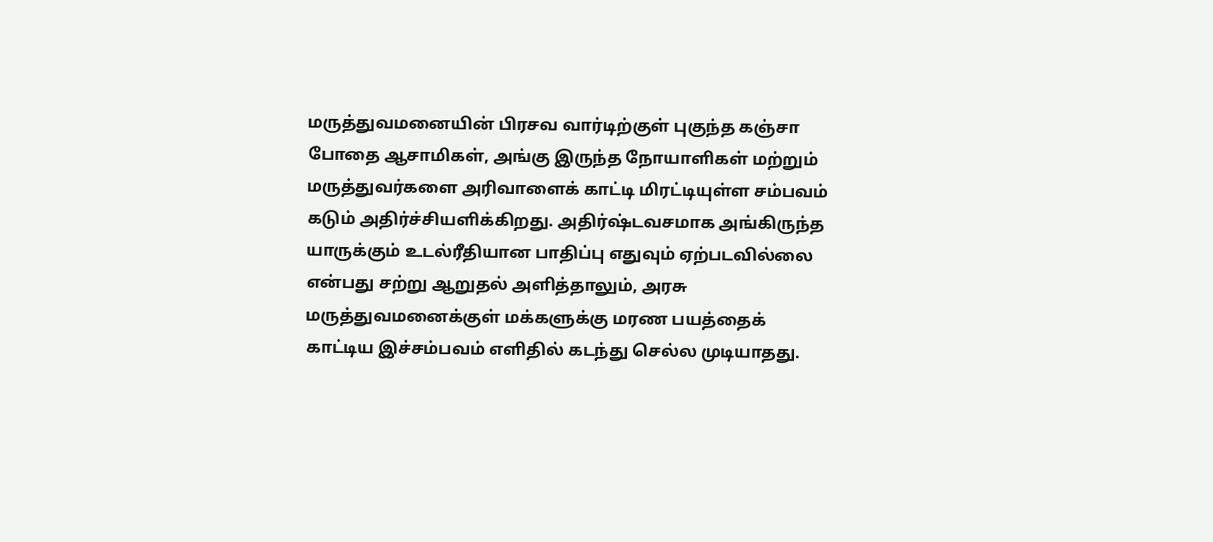மருத்துவமனையின் பிரசவ வார்டிற்குள் புகுந்த கஞ்சா போதை ஆசாமிகள், அங்கு இருந்த நோயாளிகள் மற்றும் மருத்துவர்களை அரிவாளைக் காட்டி மிரட்டியுள்ள சம்பவம் கடும் அதிர்ச்சியளிக்கிறது. அதிர்ஷ்டவசமாக அங்கிருந்த யாருக்கும் உடல்ரீதியான பாதிப்பு எதுவும் ஏற்படவில்லை என்பது சற்று ஆறுதல் அளித்தாலும், அரசு மருத்துவமனைக்குள் மக்களுக்கு மரண பயத்தைக் காட்டிய இச்சம்பவம் எளிதில் கடந்து செல்ல முடியாதது.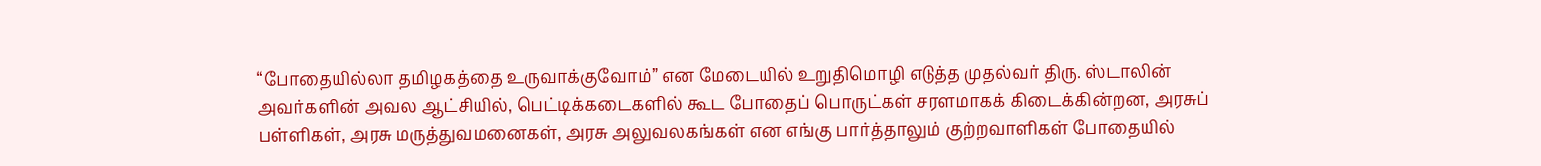“போதையில்லா தமிழகத்தை உருவாக்குவோம்” என மேடையில் உறுதிமொழி எடுத்த முதல்வர் திரு. ஸ்டாலின் அவர்களின் அவல ஆட்சியில், பெட்டிக்கடைகளில் கூட போதைப் பொருட்கள் சரளமாகக் கிடைக்கின்றன, அரசுப் பள்ளிகள், அரசு மருத்துவமனைகள், அரசு அலுவலகங்கள் என எங்கு பார்த்தாலும் குற்றவாளிகள் போதையில்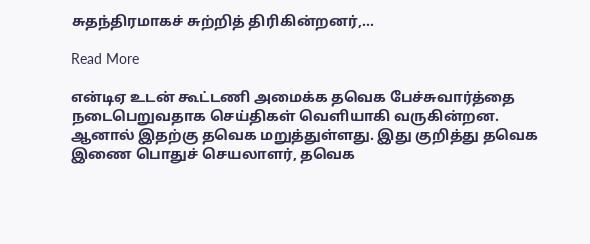சுதந்திரமாகச் சுற்றித் திரிகின்றனர்,…

Read More

என்டிஏ உடன் கூட்டணி அமைக்க தவெக பேச்சுவார்த்தை நடைபெறுவதாக செய்திகள் வெளியாகி வருகின்றன. ஆனால் இதற்கு தவெக மறுத்துள்ளது. இது குறித்து தவெக இணை பொதுச் செயலாளர், தவெக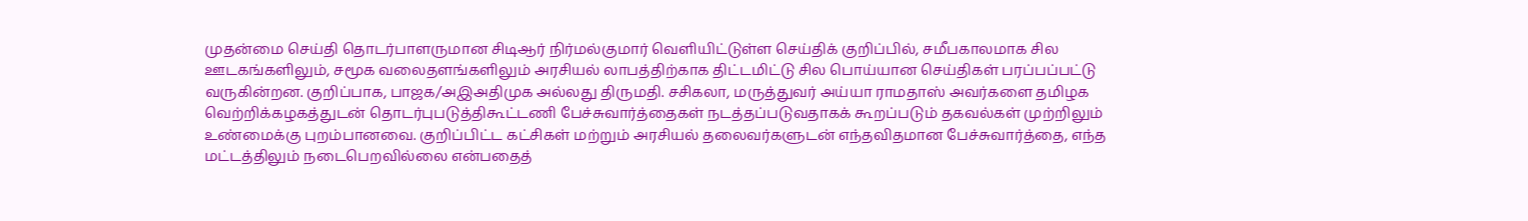முதன்மை செய்தி தொடர்பாளருமான சிடிஆர் நிர்மல்குமார் வெளியிட்டுள்ள செய்திக் குறிப்பில், சமீபகாலமாக சில ஊடகங்களிலும், சமூக வலைதளங்களிலும் அரசியல் லாபத்திற்காக திட்டமிட்டு சில பொய்யான செய்திகள் பரப்பப்பட்டு வருகின்றன. குறிப்பாக, பாஜக/அஇஅதிமுக அல்லது திருமதி. சசிகலா, மருத்துவர் அய்யா ராமதாஸ் அவர்களை தமிழக வெற்றிக்கழகத்துடன் தொடர்புபடுத்திகூட்டணி பேச்சுவார்த்தைகள் நடத்தப்படுவதாகக் கூறப்படும் தகவல்கள் முற்றிலும் உண்மைக்கு புறம்பானவை. குறிப்பிட்ட கட்சிகள் மற்றும் அரசியல் தலைவர்களுடன் எந்தவிதமான பேச்சுவார்த்தை, எந்த மட்டத்திலும் நடைபெறவில்லை என்பதைத்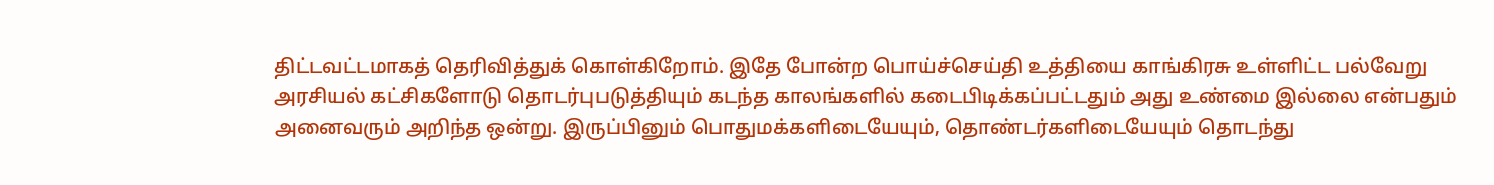திட்டவட்டமாகத் தெரிவித்துக் கொள்கிறோம். இதே போன்ற பொய்ச்செய்தி உத்தியை காங்கிரசு உள்ளிட்ட பல்வேறு அரசியல் கட்சிகளோடு தொடர்புபடுத்தியும் கடந்த காலங்களில் கடைபிடிக்கப்பட்டதும் அது உண்மை இல்லை என்பதும் அனைவரும் அறிந்த ஒன்று. இருப்பினும் பொதுமக்களிடையேயும், தொண்டர்களிடையேயும் தொடந்து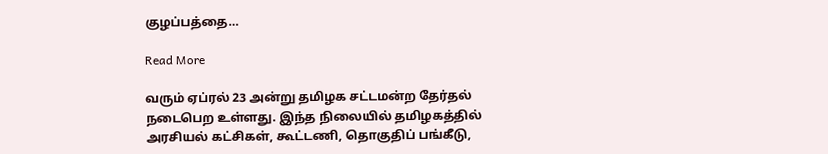குழப்பத்தை…

Read More

வரும் ஏப்ரல் 23 அன்று தமிழக சட்டமன்ற தேர்தல் நடைபெற உள்ளது. இந்த நிலையில் தமிழகத்தில் அரசியல் கட்சிகள், கூட்டணி, தொகுதிப் பங்கீடு,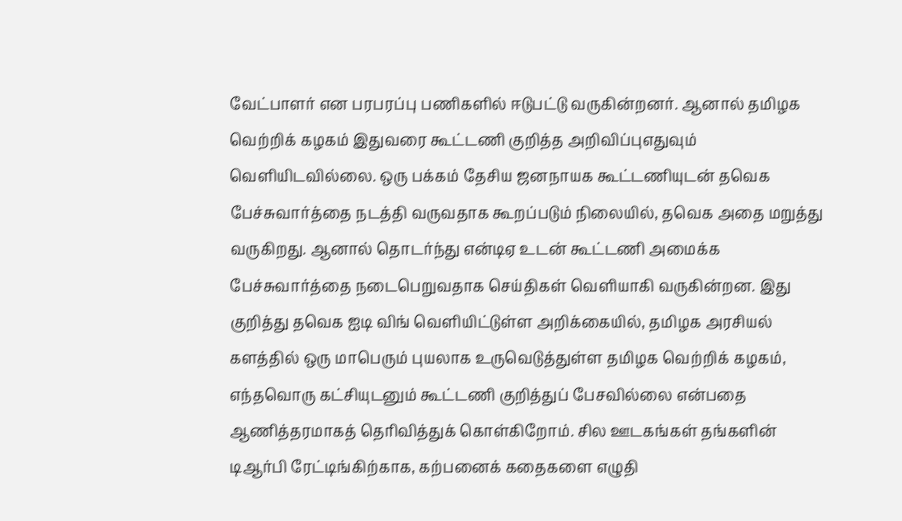வேட்பாளர் என பரபரப்பு பணிகளில் ஈடுபட்டு வருகின்றனர். ஆனால் தமிழக வெற்றிக் கழகம் இதுவரை கூட்டணி குறித்த அறிவிப்புஎதுவும் வெளியிடவில்லை. ஒரு பக்கம் தேசிய ஜனநாயக கூட்டணியுடன் தவெக பேச்சுவார்த்தை நடத்தி வருவதாக கூறப்படும் நிலையில், தவெக அதை மறுத்து வருகிறது. ஆனால் தொடர்ந்து என்டிஏ உடன் கூட்டணி அமைக்க பேச்சுவார்த்தை நடைபெறுவதாக செய்திகள் வெளியாகி வருகின்றன. இது குறித்து தவெக ஐடி விங் வெளியிட்டுள்ள அறிக்கையில், தமிழக அரசியல் களத்தில் ஒரு மாபெரும் புயலாக உருவெடுத்துள்ள தமிழக வெற்றிக் கழகம், எந்தவொரு கட்சியுடனும் கூட்டணி குறித்துப் பேசவில்லை என்பதை ஆணித்தரமாகத் தெரிவித்துக் கொள்கிறோம். சில ஊடகங்கள் தங்களின் டிஆர்பி ரேட்டிங்கிற்காக, கற்பனைக் கதைகளை எழுதி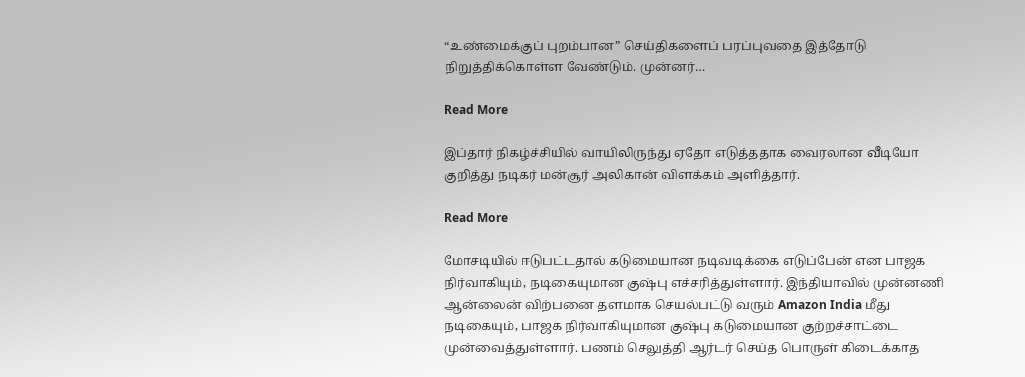“உண்மைக்குப் புறம்பான” செய்திகளைப் பரப்புவதை இத்தோடு நிறுத்திக்கொள்ள வேண்டும். முன்னர்…

Read More

இப்தார் நிகழ்ச்சியில் வாயிலிருந்து ஏதோ எடுத்ததாக வைரலான வீடியோ குறித்து நடிகர் மன்சூர் அலிகான் விளக்கம் அளித்தார்.

Read More

மோசடியில் ஈடுபட்டதால் கடுமையான நடிவடிக்கை எடுப்பேன் என பாஜக நிர்வாகியும், நடிகையுமான குஷ்பு எச்சரித்துள்ளார். இந்தியாவில் முன்னணி ஆன்லைன் விற்பனை தளமாக செயல்பட்டு வரும் Amazon India மீது நடிகையும், பாஜக நிர்வாகியுமான குஷ்பு கடுமையான குற்றச்சாட்டை முன்வைத்துள்ளார். பணம் செலுத்தி ஆர்டர் செய்த பொருள் கிடைக்காத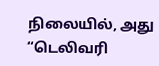நிலையில், அது “டெலிவரி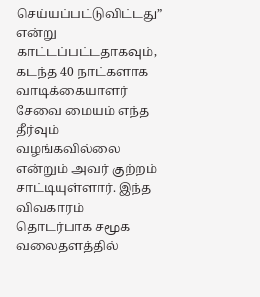செய்யப்பட்டுவிட்டது” என்று காட்டப்பட்டதாகவும், கடந்த 40 நாட்களாக வாடிக்கையாளர் சேவை மையம் எந்த தீர்வும் வழங்கவில்லை என்றும் அவர் குற்றம் சாட்டியுள்ளார். இந்த விவகாரம் தொடர்பாக சமூக வலைதளத்தில்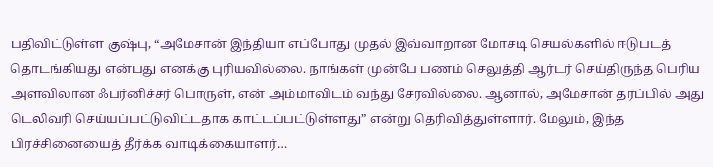பதிவிட்டுள்ள குஷ்பு, “அமேசான் இந்தியா எப்போது முதல் இவ்வாறான மோசடி செயல்களில் ஈடுபடத் தொடங்கியது என்பது எனக்கு புரியவில்லை. நாங்கள் முன்பே பணம் செலுத்தி ஆர்டர் செய்திருந்த பெரிய அளவிலான ஃபர்னிச்சர் பொருள், என் அம்மாவிடம் வந்து சேரவில்லை. ஆனால், அமேசான் தரப்பில் அது டெலிவரி செய்யப்பட்டுவிட்டதாக காட்டப்பட்டுள்ளது” என்று தெரிவித்துள்ளார். மேலும், இந்த பிரச்சினையைத் தீர்க்க வாடிக்கையாளர்…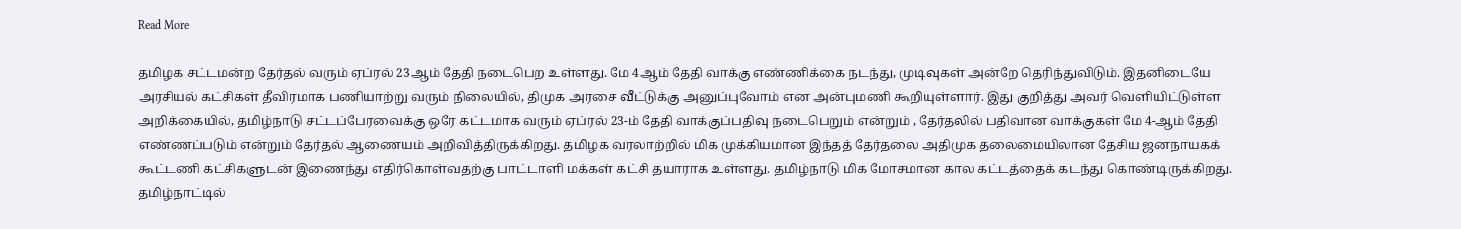Read More

தமிழக சட்டமன்ற தேர்தல் வரும் ஏப்ரல் 23ஆம் தேதி நடைபெற உள்ளது. மே 4ஆம் தேதி வாக்கு எண்ணிக்கை நடந்து, முடிவுகள் அன்றே தெரிந்துவிடும். இதனிடையே அரசியல் கட்சிகள் தீவிரமாக பணியாற்று வரும் நிலையில், திமுக அரசை வீட்டுக்கு அனுப்புவோம் என அன்புமணி கூறியுள்ளார். இது குறித்து அவர் வெளியிட்டுள்ள அறிக்கையில், தமிழ்நாடு சட்டப்பேரவைக்கு ஒரே கட்டமாக வரும் ஏப்ரல் 23-ம் தேதி வாக்குப்பதிவு நடைபெறும் என்றும் , தேர்தலில் பதிவான வாக்குகள் மே 4-ஆம் தேதி எண்ணப்படும் என்றும் தேர்தல் ஆணையம் அறிவித்திருக்கிறது. தமிழக வரலாற்றில் மிக முக்கியமான இந்தத் தேர்தலை அதிமுக தலைமையிலான தேசிய ஜனநாயகக் கூட்டணி கட்சிகளுடன் இணைந்து எதிர்கொள்வதற்கு பாட்டாளி மக்கள் கட்சி தயாராக உள்ளது. தமிழ்நாடு மிக மோசமான கால கட்டத்தைக் கடந்து கொண்டிருக்கிறது. தமிழ்நாட்டில்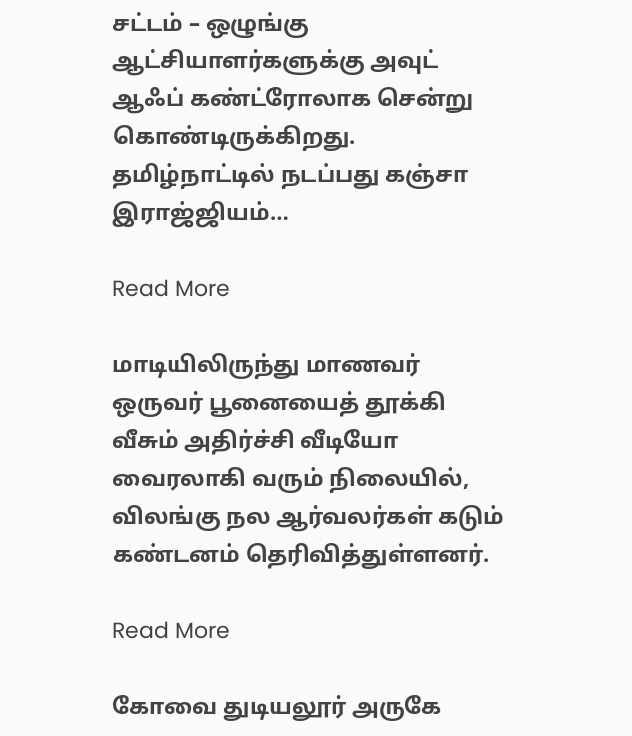சட்டம் – ஒழுங்கு ஆட்சியாளர்களுக்கு அவுட் ஆஃப் கண்ட்ரோலாக சென்று கொண்டிருக்கிறது. தமிழ்நாட்டில் நடப்பது கஞ்சா இராஜ்ஜியம்…

Read More

மாடியிலிருந்து மாணவர் ஒருவர் பூனையைத் தூக்கி வீசும் அதிர்ச்சி வீடியோ வைரலாகி வரும் நிலையில், விலங்கு நல ஆர்வலர்கள் கடும் கண்டனம் தெரிவித்துள்ளனர்.

Read More

கோவை துடியலூர் அருகே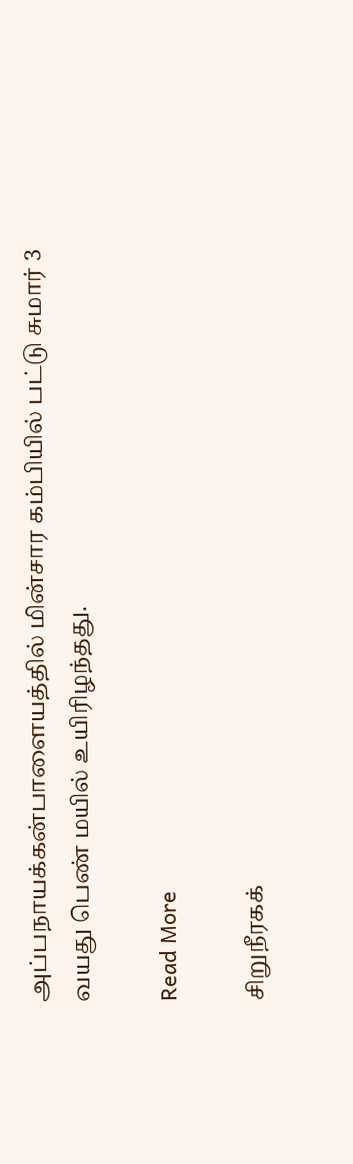அப்பநாயக்கன்பாளையத்தில் மின்சார கம்பியில் பட்டு சுமார் 3 வயது பெண் மயில் உயிரிழந்தது.

Read More

சிறுநீரகக்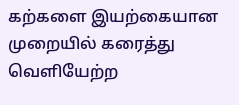கற்களை இயற்கையான முறையில் கரைத்து வெளியேற்ற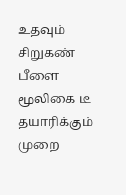உதவும் சிறுகண் பீளை மூலிகை டீ தயாரிக்கும் முறை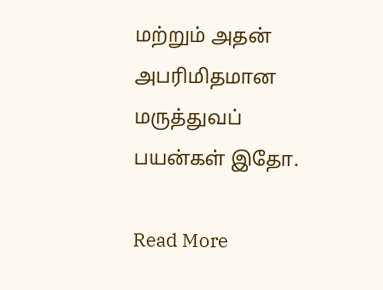மற்றும் அதன் அபரிமிதமான மருத்துவப் பயன்கள் இதோ.

Read More